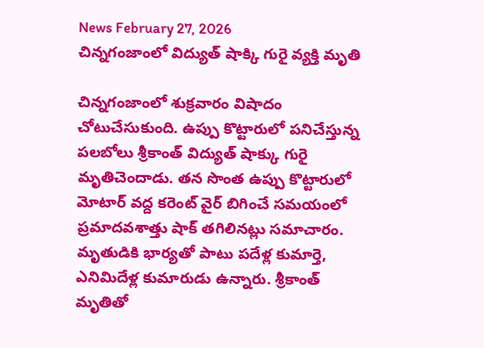News February 27, 2026
చిన్నగంజాంలో విద్యుత్ షాక్కి గురై వ్యక్తి మృతి

చిన్నగంజాంలో శుక్రవారం విషాదం చోటుచేసుకుంది. ఉప్పు కొట్టారులో పనిచేస్తున్న పలబోలు శ్రీకాంత్ విద్యుత్ షాక్కు గురై మృతిచెందాడు. తన సొంత ఉప్పు కొట్టారులో మోటార్ వద్ద కరెంట్ వైర్ బిగించే సమయంలో ప్రమాదవశాత్తు షాక్ తగిలినట్లు సమాచారం. మృతుడికి భార్యతో పాటు పదేళ్ల కుమార్తె, ఎనిమిదేళ్ల కుమారుడు ఉన్నారు. శ్రీకాంత్ మృతితో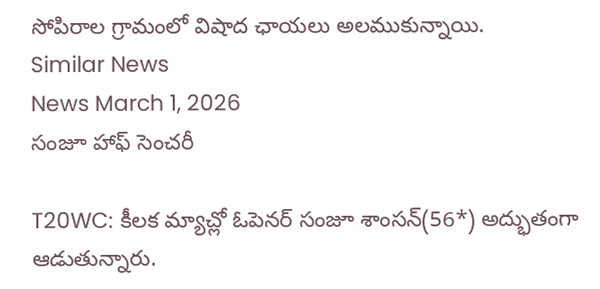సోపిరాల గ్రామంలో విషాద ఛాయలు అలముకున్నాయి.
Similar News
News March 1, 2026
సంజూ హాఫ్ సెంచరీ

T20WC: కీలక మ్యాచ్లో ఓపెనర్ సంజూ శాంసన్(56*) అద్భుతంగా ఆడుతున్నారు.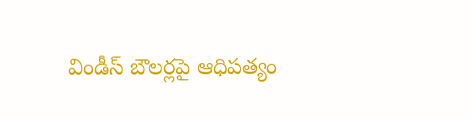విండీస్ బౌలర్లపై ఆధిపత్యం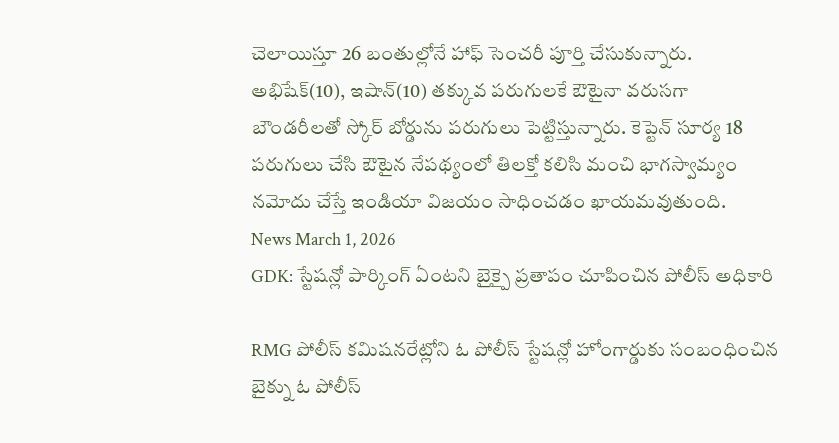చెలాయిస్తూ 26 బంతుల్లోనే హాఫ్ సెంచరీ పూర్తి చేసుకున్నారు. అభిషేక్(10), ఇషాన్(10) తక్కువ పరుగులకే ఔటైనా వరుసగా బౌండరీలతో స్కోర్ బోర్డును పరుగులు పెట్టిస్తున్నారు. కెప్టెన్ సూర్య 18 పరుగులు చేసి ఔటైన నేపథ్యంలో తిలక్తో కలిసి మంచి భాగస్వామ్యం నమోదు చేస్తే ఇండియా విజయం సాధించడం ఖాయమవుతుంది.
News March 1, 2026
GDK: స్టేషన్లో పార్కింగ్ ఏంటని బైక్పై ప్రతాపం చూపించిన పోలీస్ అధికారి

RMG పోలీస్ కమిషనరేట్లోని ఓ పోలీస్ స్టేషన్లో హోంగార్డుకు సంబంధించిన బైక్ను ఓ పోలీస్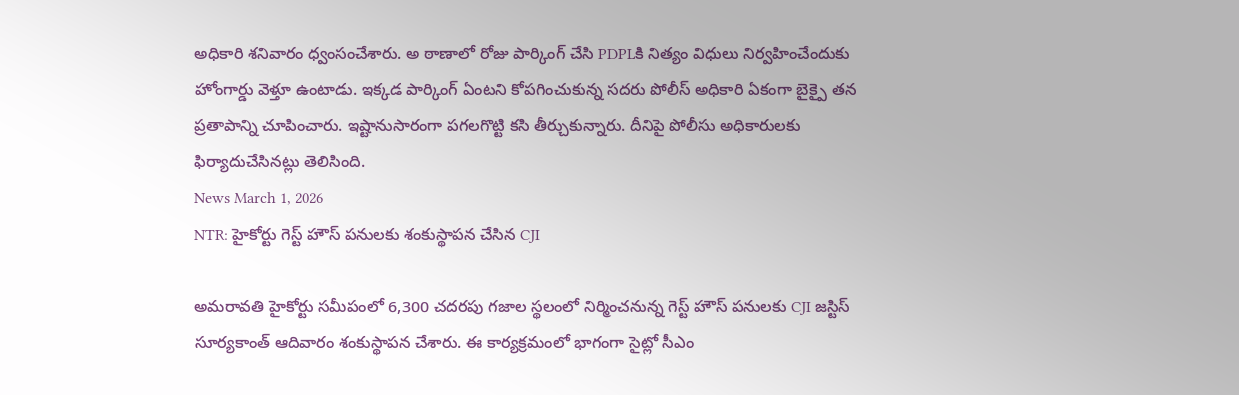అధికారి శనివారం ధ్వంసంచేశారు. అ ఠాణాలో రోజు పార్కింగ్ చేసి PDPLకి నిత్యం విధులు నిర్వహించేందుకు హోంగార్డు వెళ్తూ ఉంటాడు. ఇక్కడ పార్కింగ్ ఏంటని కోపగించుకున్న సదరు పోలీస్ అధికారి ఏకంగా బైక్పై తన ప్రతాపాన్ని చూపించారు. ఇష్టానుసారంగా పగలగొట్టి కసి తీర్చుకున్నారు. దీనిపై పోలీసు అధికారులకు ఫిర్యాదుచేసినట్లు తెలిసింది.
News March 1, 2026
NTR: హైకోర్టు గెస్ట్ హౌస్ పనులకు శంకుస్థాపన చేసిన CJI

అమరావతి హైకోర్టు సమీపంలో 6,300 చదరపు గజాల స్థలంలో నిర్మించనున్న గెస్ట్ హౌస్ పనులకు CJI జస్టిస్ సూర్యకాంత్ ఆదివారం శంకుస్థాపన చేశారు. ఈ కార్యక్రమంలో భాగంగా సైట్లో సీఎం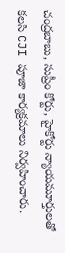చంద్రబాబు, సుప్రీం కోర్టు, హైకోర్టు న్యాయమూర్తులతో కలసి CJI పూజా కార్యక్రమాలు నిర్వహించారు.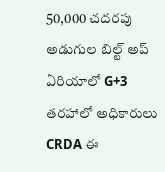50,000 చదరపు అడుగుల బిల్ట్ అప్ ఏరియాలో G+3 తరహాలో అధికారులు CRDA ఈ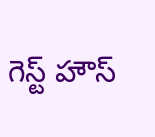గెస్ట్ హౌస్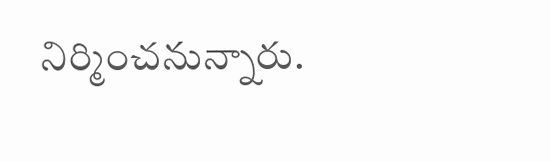నిర్మించనున్నారు.